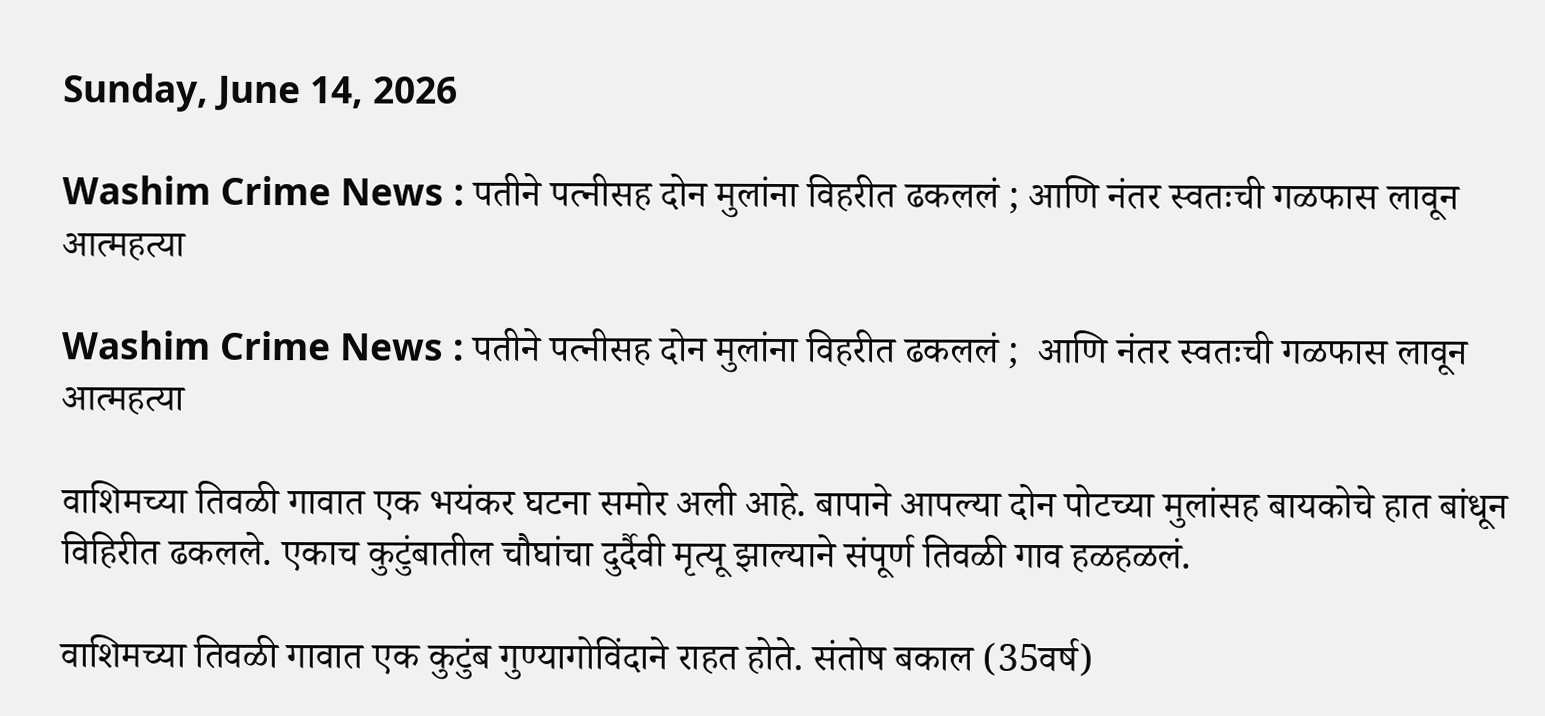Sunday, June 14, 2026

Washim Crime News : पतीने पत्नीसह दोन मुलांना विहरीत ढकललं ; आणि नंतर स्वतःची गळफास लावून आत्महत्या

Washim Crime News : पतीने पत्नीसह दोन मुलांना विहरीत ढकललं ;  आणि नंतर स्वतःची गळफास लावून आत्महत्या

वाशिमच्या तिवळी गावात एक भयंकर घटना समोर अली आहे. बापाने आपल्या दोन पोटच्या मुलांसह बायकोचे हात बांधून विहिरीत ढकलले. एकाच कुटुंबातील चौघांचा दुर्दैवी मृत्यू झाल्याने संपूर्ण तिवळी गाव हळहळलं.

वाशिमच्या तिवळी गावात एक कुटुंब गुण्यागोविंदाने राहत होते. संतोष बकाल (35वर्ष)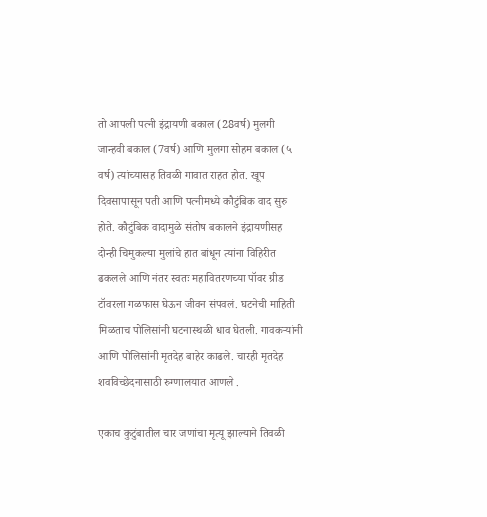तो आपली पत्नी इंद्रायणी बकाल (28वर्ष) मुलगी जान्हवी बकाल (7वर्ष) आणि मुलगा सोहम बकाल (५ वर्ष) त्यांच्यासह तिवळी गावात राहत होत. खूप दिवसापासून पती आणि पत्नीमध्ये कौटुंबिक वाद सुरु होते. कौटुंबिक वादामुळे संतोष बकालने इंद्रायणीसह दोन्ही चिमुकल्या मुलांचे हात बांधून त्यांना विहिरीत ढकलले आणि नंतर स्वतः महावितरणच्या पॉवर ग्रीड टॉवरला गळफास घेऊन जीवन संपवलं. घटनेची माहिती मिळताच पोलिसांनी घटनास्थळी धाव घेतली. गावकऱ्यांनी आणि पोलिसांनी मृतदेह बाहेर काढले. चारही मृतदेह शवविच्छेदनासाठी रुग्णालयात आणले .

एकाच कुटुंबातील चार जणांचा मृत्यू झाल्याने तिवळी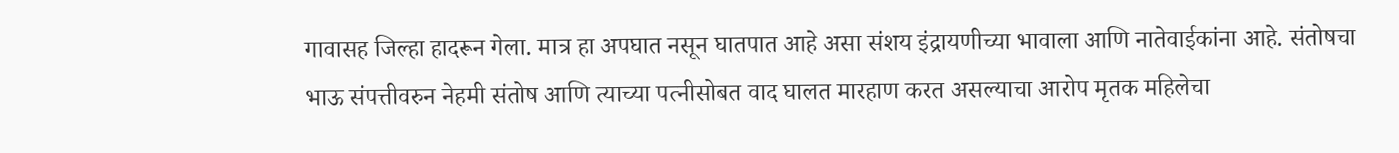गावासह जिल्हा हादरून गेला. मात्र हा अपघात नसून घातपात आहे असा संशय इंद्रायणीच्या भावाला आणि नातेवाईकांना आहे. संतोषचा भाऊ संपत्तीवरुन नेहमी संतोष आणि त्याच्या पत्नीसोबत वाद घालत मारहाण करत असल्याचा आरोप मृतक महिलेचा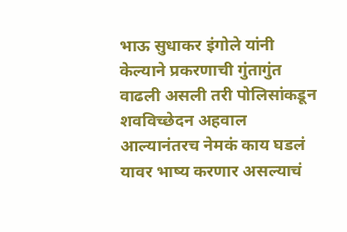भाऊ सुधाकर इंगोले यांनी केल्याने प्रकरणाची गुंतागुंत वाढली असली तरी पोलिसांकडून शवविच्छेदन अहवाल आल्यानंतरच नेमकं काय घडलं यावर भाष्य करणार असल्याचं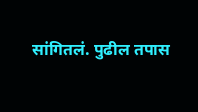सांगितलं. पुढील तपास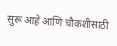सुरू आहे आणि चौकशीसाठी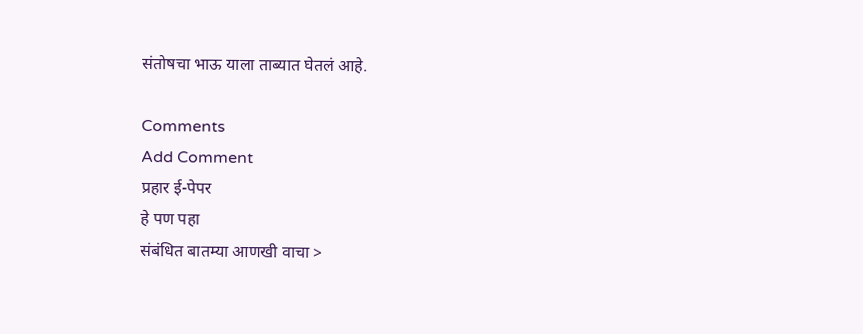संतोषचा भाऊ याला ताब्यात घेतलं आहे.

Comments
Add Comment
प्रहार ई-पेपर
हे पण पहा
संबंधित बातम्या आणखी वाचा >